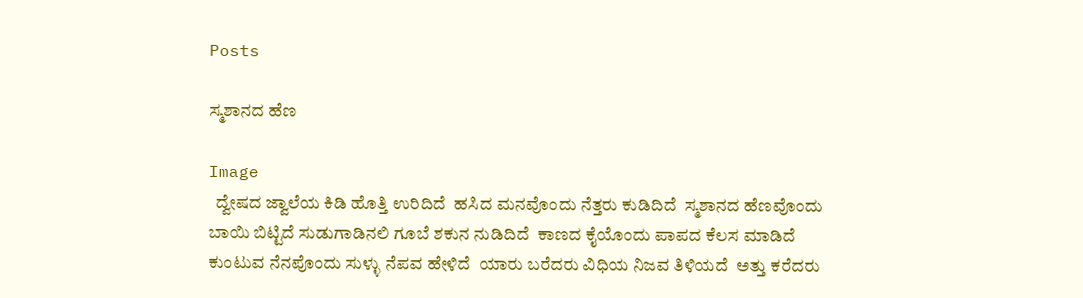Posts

ಸ್ಮಶಾನದ ಹೆಣ

Image
  ದ್ವೇಷದ ಜ್ವಾಲೆಯ ಕಿಡಿ ಹೊತ್ತಿ ಉರಿದಿದೆ  ಹಸಿದ ಮನವೊಂದು ನೆತ್ತರು ಕುಡಿದಿದೆ  ಸ್ಮಶಾನದ ಹೆಣವೊಂದು ಬಾಯಿ ಬಿಟ್ಟಿದೆ ಸುಡುಗಾಡಿನಲಿ ಗೂಬೆ ಶಕುನ ನುಡಿದಿದೆ  ಕಾಣದ ಕೈಯೊಂದು ಪಾಪದ ಕೆಲಸ ಮಾಡಿದೆ  ಕುಂಟುವ ನೆನಪೊಂದು ಸುಳ್ಳು ನೆಪವ ಹೇಳಿದೆ  ಯಾರು ಬರೆದರು ವಿಧಿಯ ನಿಜವ ತಿಳಿಯದೆ  ಅತ್ತು ಕರೆದರು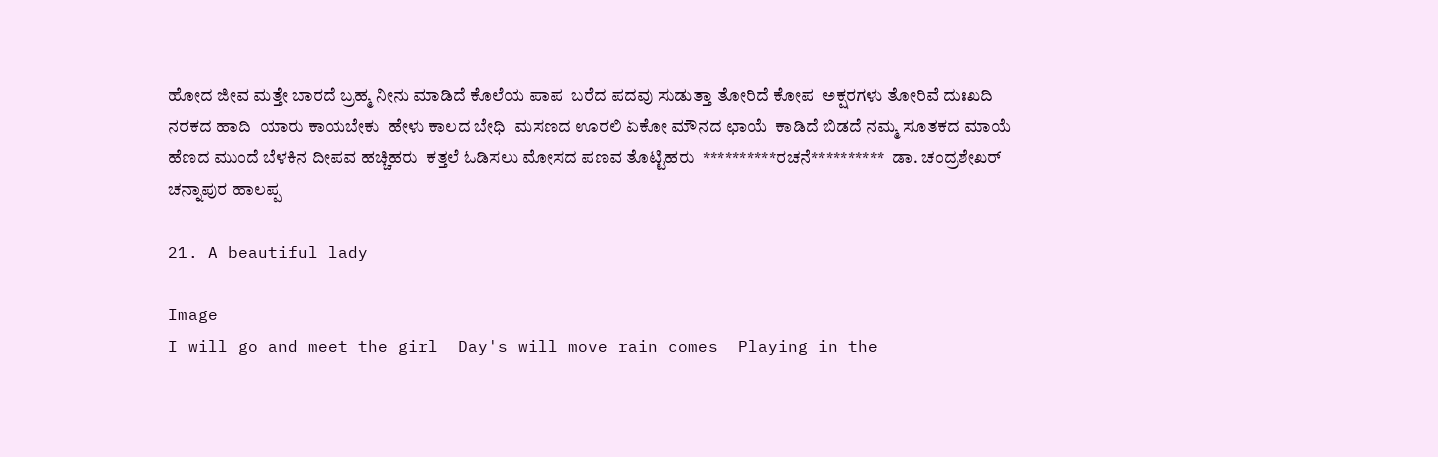ಹೋದ ಜೀವ ಮತ್ತೇ ಬಾರದೆ ಬ್ರಹ್ಮ ನೀನು ಮಾಡಿದೆ ಕೊಲೆಯ ಪಾಪ  ಬರೆದ ಪದವು ಸುಡುತ್ತಾ ತೋರಿದೆ ಕೋಪ  ಅಕ್ಷರಗಳು ತೋರಿವೆ ದುಃಖದಿ ನರಕದ ಹಾದಿ  ಯಾರು ಕಾಯಬೇಕು  ಹೇಳು ಕಾಲದ ಬೇಧಿ  ಮಸಣದ ಊರಲಿ ಏಕೋ ಮೌನದ ಛಾಯೆ  ಕಾಡಿದೆ ಬಿಡದೆ ನಮ್ಮ ಸೂತಕದ ಮಾಯೆ  ಹೆಣದ ಮುಂದೆ ಬೆಳಕಿನ ದೀಪವ ಹಚ್ಚಿಹರು  ಕತ್ತಲೆ ಓಡಿಸಲು ಮೋಸದ ಪಣವ ತೊಟ್ಟಿಹರು  **********ರಚನೆ**********  ಡಾ. ಚಂದ್ರಶೇಖರ್ ಚನ್ನಾಪುರ ಹಾಲಪ್ಪ

21. A beautiful lady

Image
I will go and meet the girl  Day's will move rain comes  Playing in the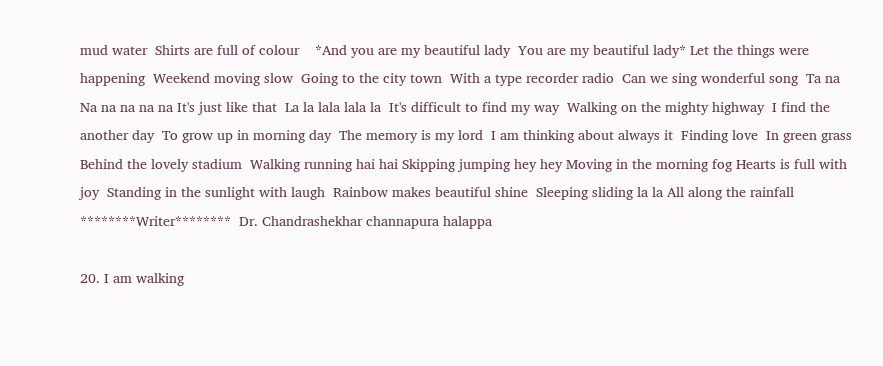mud water  Shirts are full of colour    *And you are my beautiful lady  You are my beautiful lady* Let the things were happening  Weekend moving slow  Going to the city town  With a type recorder radio  Can we sing wonderful song  Ta na Na na na na na It's just like that  La la lala lala la  It's difficult to find my way  Walking on the mighty highway  I find the another day  To grow up in morning day  The memory is my lord  I am thinking about always it  Finding love  In green grass  Behind the lovely stadium  Walking running hai hai Skipping jumping hey hey Moving in the morning fog Hearts is full with joy  Standing in the sunlight with laugh  Rainbow makes beautiful shine  Sleeping sliding la la All along the rainfall  ********Writer********  Dr. Chandrashekhar channapura halappa

20. I am walking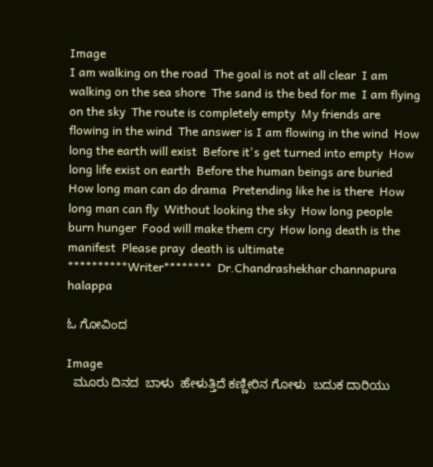Image
I am walking on the road  The goal is not at all clear  I am walking on the sea shore  The sand is the bed for me  I am flying on the sky  The route is completely empty  My friends are flowing in the wind  The answer is I am flowing in the wind  How long the earth will exist  Before it's get turned into empty  How long life exist on earth  Before the human beings are buried  How long man can do drama  Pretending like he is there  How long man can fly  Without looking the sky  How long people burn hunger  Food will make them cry  How long death is the manifest  Please pray  death is ultimate **********Writer********  Dr.Chandrashekhar channapura halappa

ಓ ಗೋವಿಂದ

Image
  ಮೂರು ದಿನದ  ಬಾಳು  ಹೇಳುತ್ತಿದೆ ಕಣ್ಣೀರಿನ ಗೋಳು  ಬದುಕ ದಾರಿಯು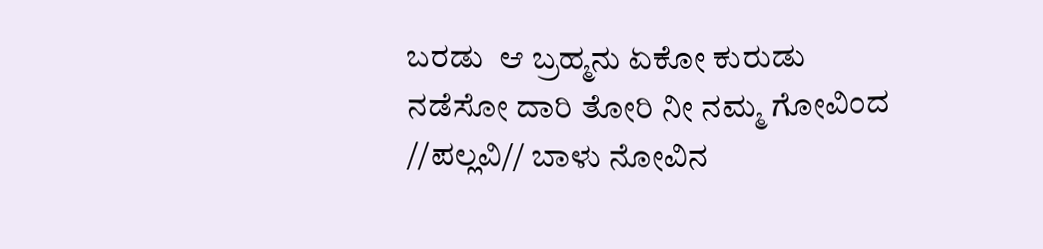ಬರಡು  ಆ ಬ್ರಹ್ಮನು ಏಕೋ ಕುರುಡು  ನಡೆಸೋ ದಾರಿ ತೋರಿ ನೀ ನಮ್ಮ ಗೋವಿಂದ //ಪಲ್ಲವಿ// ಬಾಳು ನೋವಿನ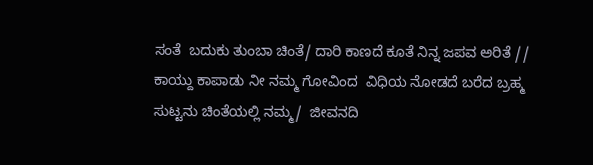ಸಂತೆ  ಬದುಕು ತುಂಬಾ ಚಿಂತೆ/ ದಾರಿ ಕಾಣದೆ ಕೂತೆ ನಿನ್ನ ಜಪವ ಅರಿತೆ // ಕಾಯ್ದು ಕಾಪಾಡು ನೀ ನಮ್ಮ ಗೋವಿಂದ  ವಿಧಿಯ ನೋಡದೆ ಬರೆದ ಬ್ರಹ್ಮ  ಸುಟ್ಟನು ಚಿಂತೆಯಲ್ಲಿ ನಮ್ಮ/  ಜೀವನದಿ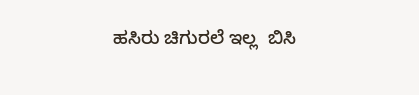ಹಸಿರು ಚಿಗುರಲೆ ಇಲ್ಲ  ಬಿಸಿ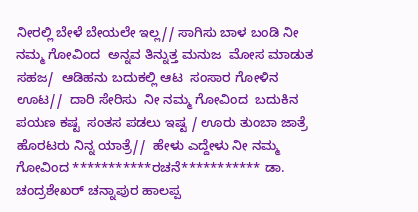ನೀರಲ್ಲಿ ಬೇಳೆ ಬೇಯಲೇ ಇಲ್ಲ// ಸಾಗಿಸು ಬಾಳ ಬಂಡಿ ನೀ ನಮ್ಮ ಗೋವಿಂದ  ಅನ್ನವ ತಿನ್ನುತ್ತ ಮನುಜ  ಮೋಸ ಮಾಡುತ ಸಹಜ/  ಆಡಿಹನು ಬದುಕಲ್ಲಿ ಆಟ  ಸಂಸಾರ ಗೋಳಿನ ಊಟ//  ದಾರಿ ಸೇರಿಸು  ನೀ ನಮ್ಮ ಗೋವಿಂದ  ಬದುಕಿನ ಪಯಣ ಕಷ್ಟ  ಸಂತಸ ಪಡಲು ಇಷ್ಟ / ಊರು ತುಂಬಾ ಜಾತ್ರೆ  ಹೊರಟರು ನಿನ್ನ ಯಾತ್ರೆ//  ಹೇಳು ಎದ್ದೇಳು ನೀ ನಮ್ಮ ಗೋವಿಂದ ***********ರಚನೆ*********** ಡಾ. ಚಂದ್ರಶೇಖರ್ ಚನ್ನಾಪುರ ಹಾಲಪ್ಪ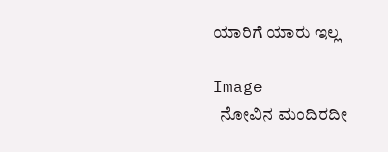ಯಾರಿಗೆ ಯಾರು ಇಲ್ಲ

Image
  ನೋವಿನ ಮಂದಿರದೀ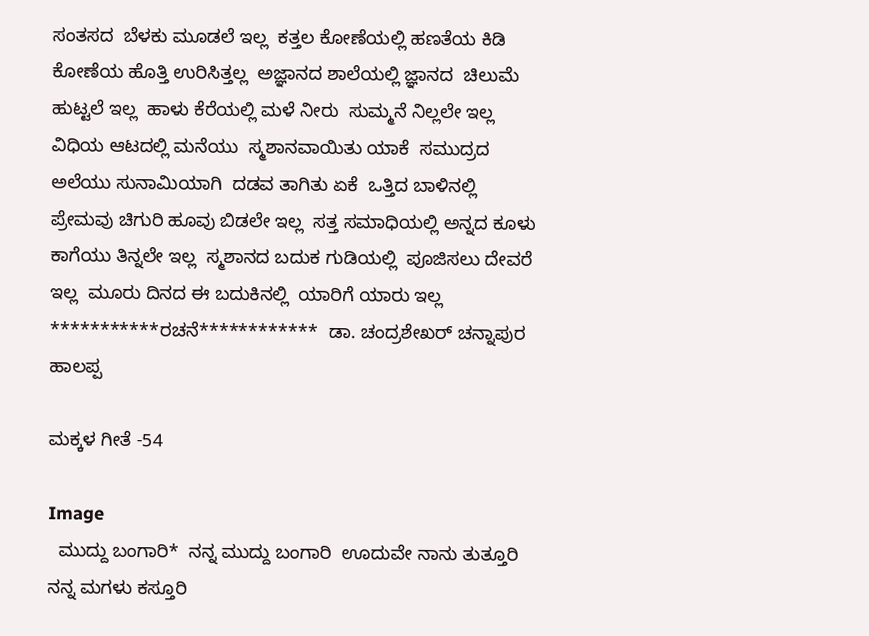ಸಂತಸದ  ಬೆಳಕು ಮೂಡಲೆ ಇಲ್ಲ  ಕತ್ತಲ ಕೋಣೆಯಲ್ಲಿ ಹಣತೆಯ ಕಿಡಿ  ಕೋಣೆಯ ಹೊತ್ತಿ ಉರಿಸಿತ್ತಲ್ಲ  ಅಜ್ಞಾನದ ಶಾಲೆಯಲ್ಲಿ ಜ್ಞಾನದ  ಚಿಲುಮೆ ಹುಟ್ಟಲೆ ಇಲ್ಲ  ಹಾಳು ಕೆರೆಯಲ್ಲಿ ಮಳೆ ನೀರು  ಸುಮ್ಮನೆ ನಿಲ್ಲಲೇ ಇಲ್ಲ  ವಿಧಿಯ ಆಟದಲ್ಲಿ ಮನೆಯು  ಸ್ಮಶಾನವಾಯಿತು ಯಾಕೆ  ಸಮುದ್ರದ ಅಲೆಯು ಸುನಾಮಿಯಾಗಿ  ದಡವ ತಾಗಿತು ಏಕೆ  ಒತ್ತಿದ ಬಾಳಿನಲ್ಲಿ ಪ್ರೇಮವು ಚಿಗುರಿ ಹೂವು ಬಿಡಲೇ ಇಲ್ಲ  ಸತ್ತ ಸಮಾಧಿಯಲ್ಲಿ ಅನ್ನದ ಕೂಳು  ಕಾಗೆಯು ತಿನ್ನಲೇ ಇಲ್ಲ  ಸ್ಮಶಾನದ ಬದುಕ ಗುಡಿಯಲ್ಲಿ  ಪೂಜಿಸಲು ದೇವರೆ ಇಲ್ಲ  ಮೂರು ದಿನದ ಈ ಬದುಕಿನಲ್ಲಿ  ಯಾರಿಗೆ ಯಾರು ಇಲ್ಲ  ***********ರಚನೆ************  ಡಾ. ಚಂದ್ರಶೇಖರ್ ಚನ್ನಾಪುರ ಹಾಲಪ್ಪ

ಮಕ್ಕಳ ಗೀತೆ -54

Image
  ಮುದ್ದು ಬಂಗಾರಿ*  ನನ್ನ ಮುದ್ದು ಬಂಗಾರಿ  ಊದುವೇ ನಾನು ತುತ್ತೂರಿ  ನನ್ನ ಮಗಳು ಕಸ್ತೂರಿ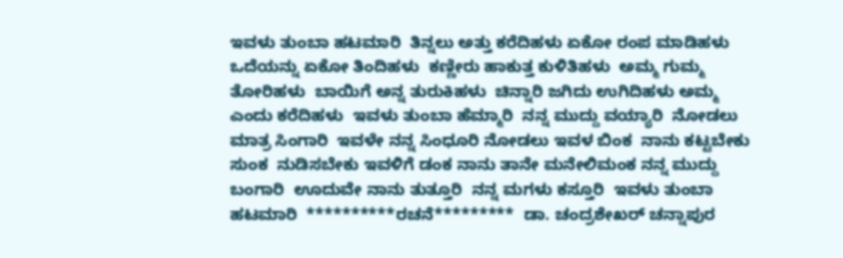ಇವಳು ತುಂಬಾ ಹಟಮಾರಿ  ತಿನ್ನಲು ಅತ್ತು ಕರೆದಿಹಳು ಏಕೋ ರಂಪ ಮಾಡಿಹಳು  ಒದೆಯನ್ನು ಏಕೋ ತಿಂದಿಹಳು  ಕಣ್ಣೀರು ಹಾಕುತ್ತ ಕುಳಿತಿಹಳು  ಅಮ್ಮ ಗುಮ್ಮ ತೋರಿಹಳು  ಬಾಯಿಗೆ ಅನ್ನ ತುರುಕಿಹಳು  ಚಿನ್ನಾರಿ ಜಗಿದು ಉಗಿದಿಹಳು ಅಮ್ಮ ಎಂದು ಕರೆದಿಹಳು  ಇವಳು ತುಂಬಾ ಹೆಮ್ಮಾರಿ  ನನ್ನ ಮುದ್ದು ವಯ್ಯಾರಿ  ನೋಡಲು ಮಾತ್ರ ಸಿಂಗಾರಿ  ಇವಳೇ ನನ್ನ ಸಿಂಧೂರಿ ನೋಡಲು ಇವಳ ಬಿಂಕ  ನಾನು ಕಟ್ಟಬೇಕು ಸುಂಕ  ನುಡಿಸಬೇಕು ಇವಳಿಗೆ ಡಂಕ ನಾನು ತಾನೇ ಮನೇಲಿಮಂಕ ನನ್ನ ಮುದ್ದು ಬಂಗಾರಿ  ಊದುವೇ ನಾನು ತುತ್ತೂರಿ  ನನ್ನ ಮಗಳು ಕಸ್ತೂರಿ  ಇವಳು ತುಂಬಾ ಹಟಮಾರಿ  **********ರಚನೆ*********  ಡಾ. ಚಂದ್ರಶೇಖರ್ ಚನ್ನಾಪುರ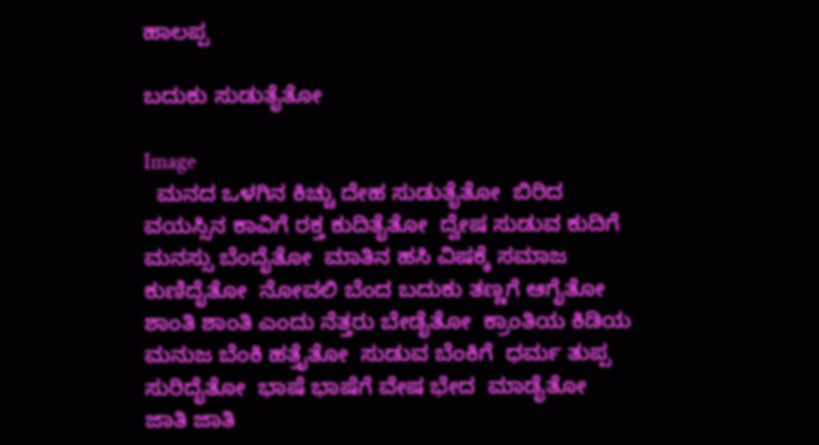ಹಾಲಪ್ಪ

ಬದುಕು ಸುಡುತೈತೋ

Image
  ಮನದ ಒಳಗಿನ ಕಿಚ್ಚು ದೇಹ ಸುಡುತೈತೋ  ಬಿರಿದ ವಯಸ್ಸಿನ ಕಾವಿಗೆ ರಕ್ತ ಕುದಿತೈತೋ  ದ್ವೇಷ ಸುಡುವ ಕುದಿಗೆ ಮನಸ್ಸು ಬೆಂದೈತೋ  ಮಾತಿನ ಹಸಿ ವಿಷಕ್ಕೆ ಸಮಾಜ ಕುಣಿದೈತೋ  ನೋವಲಿ ಬೆಂದ ಬದುಕು ತಣ್ಣಗೆ ಆಗೈತೋ  ಶಾಂತಿ ಶಾಂತಿ ಎಂದು ನೆತ್ತರು ಬೇಡೈತೋ  ಕ್ರಾಂತಿಯ ಕಿಡಿಯ ಮನುಜ ಬೆಂಕಿ ಹತ್ತೈತೋ  ಸುಡುವ ಬೆಂಕಿಗೆ  ಧರ್ಮ ತುಪ್ಪ ಸುರಿದೈತೋ  ಭಾಷೆ ಭಾಷೆಗೆ ವೇಷ ಭೇದ  ಮಾಡೈತೋ  ಜಾತಿ ಜಾತಿ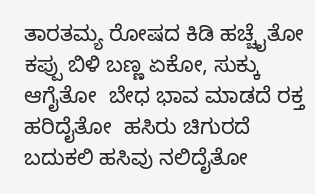ತಾರತಮ್ಯ ರೋಷದ ಕಿಡಿ ಹಚ್ಚೈತೋ  ಕಪ್ಪು ಬಿಳಿ ಬಣ್ಣ ಏಕೋ, ಸುಕ್ಕು ಆಗೈತೋ  ಬೇಧ ಭಾವ ಮಾಡದೆ ರಕ್ತ ಹರಿದೈತೋ  ಹಸಿರು ಚಿಗುರದೆ ಬದುಕಲಿ ಹಸಿವು ನಲಿದೈತೋ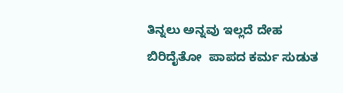ತಿನ್ನಲು ಅನ್ನವು ಇಲ್ಲದೆ ದೇಹ ಬಿರಿದೈತೋ  ಪಾಪದ ಕರ್ಮ ಸುಡುತ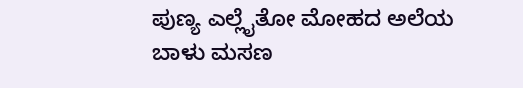ಪುಣ್ಯ ಎಲ್ಲೈತೋ ಮೋಹದ ಅಲೆಯ ಬಾಳು ಮಸಣ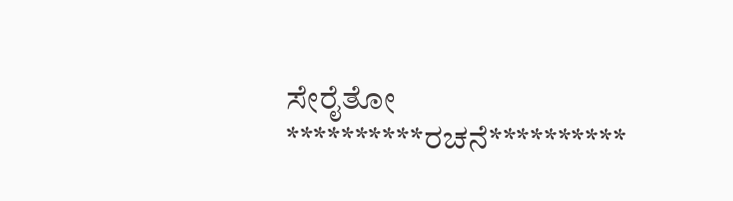ಸೇರೈತೋ  **********ರಚನೆ**********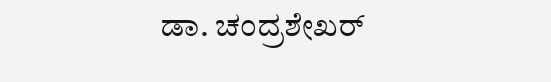ಡಾ. ಚಂದ್ರಶೇಖರ್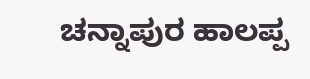ಚನ್ನಾಪುರ ಹಾಲಪ್ಪ